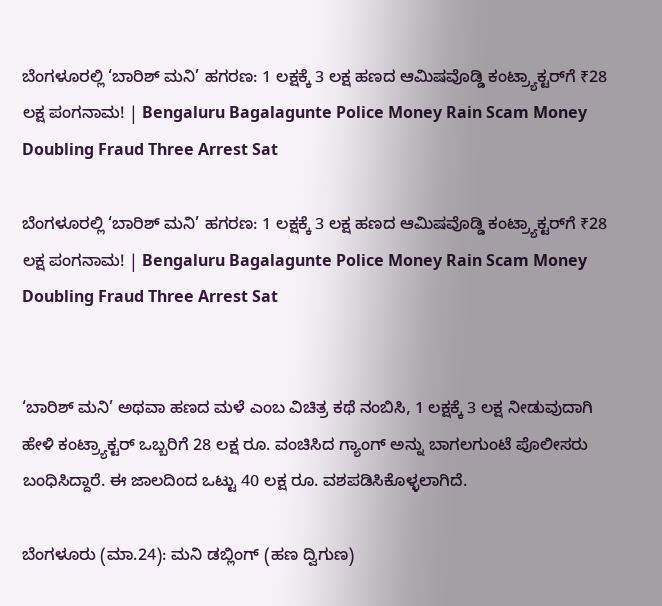ಬೆಂಗಳೂರಲ್ಲಿ ‘ಬಾರಿಶ್ ಮನಿ’ ಹಗರಣ: 1 ಲಕ್ಷಕ್ಕೆ 3 ಲಕ್ಷ ಹಣದ ಆಮಿಷವೊಡ್ಡಿ ಕಂಟ್ರ್ಯಾಕ್ಟರ್‌ಗೆ ₹28 ಲಕ್ಷ ಪಂಗನಾಮ! | Bengaluru Bagalagunte Police Money Rain Scam Money Doubling Fraud Three Arrest Sat

ಬೆಂಗಳೂರಲ್ಲಿ ‘ಬಾರಿಶ್ ಮನಿ’ ಹಗರಣ: 1 ಲಕ್ಷಕ್ಕೆ 3 ಲಕ್ಷ ಹಣದ ಆಮಿಷವೊಡ್ಡಿ ಕಂಟ್ರ್ಯಾಕ್ಟರ್‌ಗೆ ₹28 ಲಕ್ಷ ಪಂಗನಾಮ! | Bengaluru Bagalagunte Police Money Rain Scam Money Doubling Fraud Three Arrest Sat


‘ಬಾರಿಶ್ ಮನಿ’ ಅಥವಾ ಹಣದ ಮಳೆ ಎಂಬ ವಿಚಿತ್ರ ಕಥೆ ನಂಬಿಸಿ, 1 ಲಕ್ಷಕ್ಕೆ 3 ಲಕ್ಷ ನೀಡುವುದಾಗಿ ಹೇಳಿ ಕಂಟ್ರ್ಯಾಕ್ಟರ್ ಒಬ್ಬರಿಗೆ 28 ಲಕ್ಷ ರೂ. ವಂಚಿಸಿದ ಗ್ಯಾಂಗ್ ಅನ್ನು ಬಾಗಲಗುಂಟೆ ಪೊಲೀಸರು ಬಂಧಿಸಿದ್ದಾರೆ. ಈ ಜಾಲದಿಂದ ಒಟ್ಟು 40 ಲಕ್ಷ ರೂ. ವಶಪಡಿಸಿಕೊಳ್ಳಲಾಗಿದೆ.

ಬೆಂಗಳೂರು (ಮಾ.24): ಮನಿ ಡಬ್ಲಿಂಗ್ (ಹಣ ದ್ವಿಗುಣ)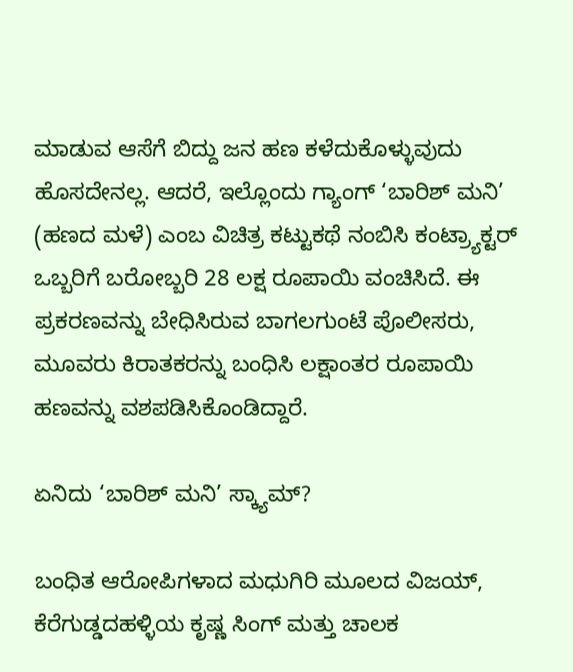ಮಾಡುವ ಆಸೆಗೆ ಬಿದ್ದು ಜನ ಹಣ ಕಳೆದುಕೊಳ್ಳುವುದು ಹೊಸದೇನಲ್ಲ. ಆದರೆ, ಇಲ್ಲೊಂದು ಗ್ಯಾಂಗ್ ‘ಬಾರಿಶ್ ಮನಿ’ (ಹಣದ ಮಳೆ) ಎಂಬ ವಿಚಿತ್ರ ಕಟ್ಟುಕಥೆ ನಂಬಿಸಿ ಕಂಟ್ರ್ಯಾಕ್ಟರ್ ಒಬ್ಬರಿಗೆ ಬರೋಬ್ಬರಿ 28 ಲಕ್ಷ ರೂಪಾಯಿ ವಂಚಿಸಿದೆ. ಈ ಪ್ರಕರಣವನ್ನು ಬೇಧಿಸಿರುವ ಬಾಗಲಗುಂಟೆ ಪೊಲೀಸರು, ಮೂವರು ಕಿರಾತಕರನ್ನು ಬಂಧಿಸಿ ಲಕ್ಷಾಂತರ ರೂಪಾಯಿ ಹಣವನ್ನು ವಶಪಡಿಸಿಕೊಂಡಿದ್ದಾರೆ.

ಏನಿದು ‘ಬಾರಿಶ್ ಮನಿ’ ಸ್ಕ್ಯಾಮ್?

ಬಂಧಿತ ಆರೋಪಿಗಳಾದ ಮಧುಗಿರಿ ಮೂಲದ ವಿಜಯ್, ಕೆರೆಗುಡ್ಡದಹಳ್ಳಿಯ ಕೃಷ್ಣ ಸಿಂಗ್ ಮತ್ತು ಚಾಲಕ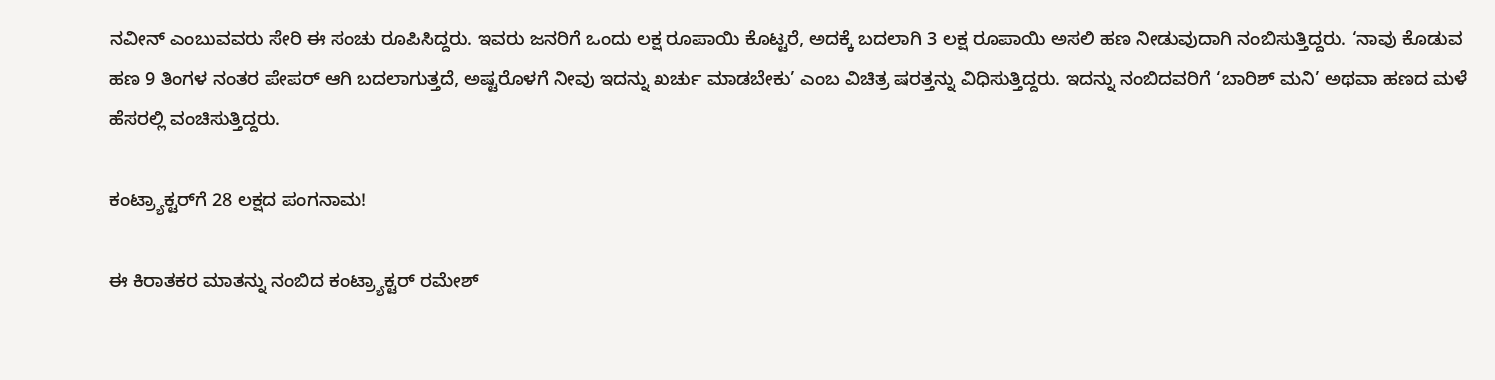ನವೀನ್ ಎಂಬುವವರು ಸೇರಿ ಈ ಸಂಚು ರೂಪಿಸಿದ್ದರು. ಇವರು ಜನರಿಗೆ ಒಂದು ಲಕ್ಷ ರೂಪಾಯಿ ಕೊಟ್ಟರೆ, ಅದಕ್ಕೆ ಬದಲಾಗಿ 3 ಲಕ್ಷ ರೂಪಾಯಿ ಅಸಲಿ ಹಣ ನೀಡುವುದಾಗಿ ನಂಬಿಸುತ್ತಿದ್ದರು. ‘ನಾವು ಕೊಡುವ ಹಣ 9 ತಿಂಗಳ ನಂತರ ಪೇಪರ್ ಆಗಿ ಬದಲಾಗುತ್ತದೆ, ಅಷ್ಟರೊಳಗೆ ನೀವು ಇದನ್ನು ಖರ್ಚು ಮಾಡಬೇಕು’ ಎಂಬ ವಿಚಿತ್ರ ಷರತ್ತನ್ನು ವಿಧಿಸುತ್ತಿದ್ದರು. ಇದನ್ನು ನಂಬಿದವರಿಗೆ ‘ಬಾರಿಶ್ ಮನಿ’ ಅಥವಾ ಹಣದ ಮಳೆ ಹೆಸರಲ್ಲಿ ವಂಚಿಸುತ್ತಿದ್ದರು.

ಕಂಟ್ರ್ಯಾಕ್ಟರ್‌ಗೆ 28 ಲಕ್ಷದ ಪಂಗನಾಮ!

ಈ ಕಿರಾತಕರ ಮಾತನ್ನು ನಂಬಿದ ಕಂಟ್ರ್ಯಾಕ್ಟರ್ ರಮೇಶ್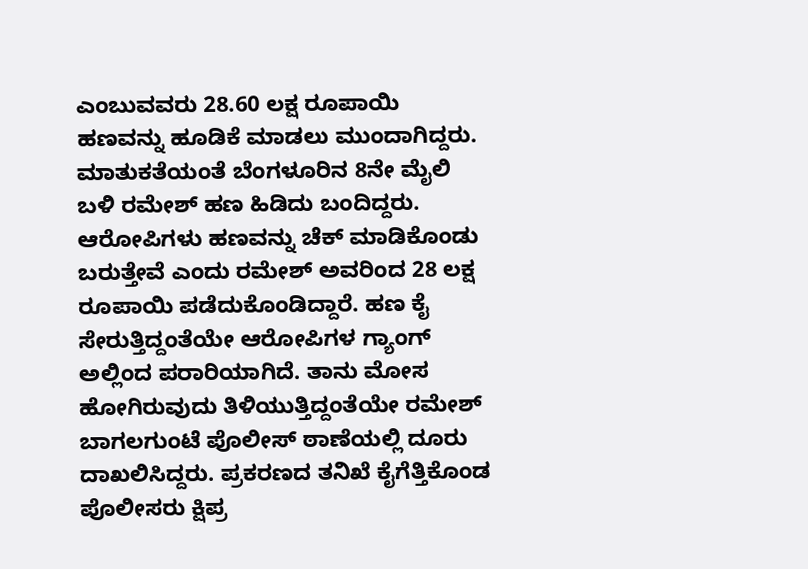ಎಂಬುವವರು 28.60 ಲಕ್ಷ ರೂಪಾಯಿ ಹಣವನ್ನು ಹೂಡಿಕೆ ಮಾಡಲು ಮುಂದಾಗಿದ್ದರು. ಮಾತುಕತೆಯಂತೆ ಬೆಂಗಳೂರಿನ 8ನೇ ಮೈಲಿ ಬಳಿ ರಮೇಶ್ ಹಣ ಹಿಡಿದು ಬಂದಿದ್ದರು. ಆರೋಪಿಗಳು ಹಣವನ್ನು ಚೆಕ್ ಮಾಡಿಕೊಂಡು ಬರುತ್ತೇವೆ ಎಂದು ರಮೇಶ್ ಅವರಿಂದ 28 ಲಕ್ಷ ರೂಪಾಯಿ ಪಡೆದುಕೊಂಡಿದ್ದಾರೆ. ಹಣ ಕೈ ಸೇರುತ್ತಿದ್ದಂತೆಯೇ ಆರೋಪಿಗಳ ಗ್ಯಾಂಗ್ ಅಲ್ಲಿಂದ ಪರಾರಿಯಾಗಿದೆ. ತಾನು ಮೋಸ ಹೋಗಿರುವುದು ತಿಳಿಯುತ್ತಿದ್ದಂತೆಯೇ ರಮೇಶ್ ಬಾಗಲಗುಂಟೆ ಪೊಲೀಸ್ ಠಾಣೆಯಲ್ಲಿ ದೂರು ದಾಖಲಿಸಿದ್ದರು. ಪ್ರಕರಣದ ತನಿಖೆ ಕೈಗೆತ್ತಿಕೊಂಡ ಪೊಲೀಸರು ಕ್ಷಿಪ್ರ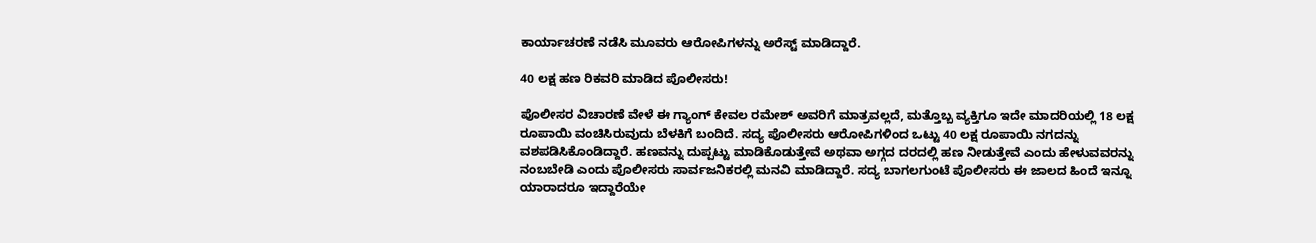ಕಾರ್ಯಾಚರಣೆ ನಡೆಸಿ ಮೂವರು ಆರೋಪಿಗಳನ್ನು ಅರೆಸ್ಟ್ ಮಾಡಿದ್ದಾರೆ.

40 ಲಕ್ಷ ಹಣ ರಿಕವರಿ ಮಾಡಿದ ಪೊಲೀಸರು!

ಪೊಲೀಸರ ವಿಚಾರಣೆ ವೇಳೆ ಈ ಗ್ಯಾಂಗ್ ಕೇವಲ ರಮೇಶ್ ಅವರಿಗೆ ಮಾತ್ರವಲ್ಲದೆ, ಮತ್ತೊಬ್ಬ ವ್ಯಕ್ತಿಗೂ ಇದೇ ಮಾದರಿಯಲ್ಲಿ 18 ಲಕ್ಷ ರೂಪಾಯಿ ವಂಚಿಸಿರುವುದು ಬೆಳಕಿಗೆ ಬಂದಿದೆ. ಸದ್ಯ ಪೊಲೀಸರು ಆರೋಪಿಗಳಿಂದ ಒಟ್ಟು 40 ಲಕ್ಷ ರೂಪಾಯಿ ನಗದನ್ನು ವಶಪಡಿಸಿಕೊಂಡಿದ್ದಾರೆ. ಹಣವನ್ನು ದುಪ್ಪಟ್ಟು ಮಾಡಿಕೊಡುತ್ತೇವೆ ಅಥವಾ ಅಗ್ಗದ ದರದಲ್ಲಿ ಹಣ ನೀಡುತ್ತೇವೆ ಎಂದು ಹೇಳುವವರನ್ನು ನಂಬಬೇಡಿ ಎಂದು ಪೊಲೀಸರು ಸಾರ್ವಜನಿಕರಲ್ಲಿ ಮನವಿ ಮಾಡಿದ್ದಾರೆ. ಸದ್ಯ ಬಾಗಲಗುಂಟೆ ಪೊಲೀಸರು ಈ ಜಾಲದ ಹಿಂದೆ ಇನ್ನೂ ಯಾರಾದರೂ ಇದ್ದಾರೆಯೇ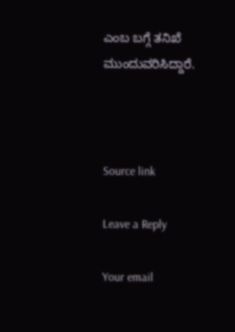ಎಂಬ ಬಗ್ಗೆ ತನಿಖೆ ಮುಂದುವರಿಸಿದ್ದಾರೆ.



Source link

Leave a Reply

Your email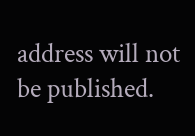address will not be published.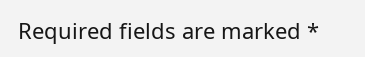Required fields are marked *